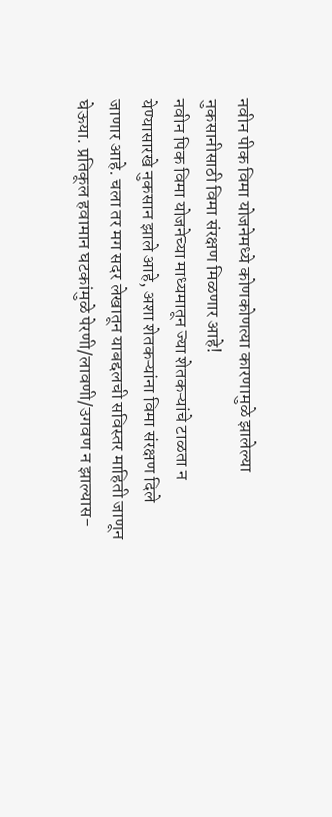नवीन पीक विमा योजनेमध्ये कोणकोणत्या कारणामुळे झालेल्या नुकसानीसाठी विमा संरक्षण मिळणार आहे!
नवीन पिक विमा योजनेच्या माध्यमातून ज्या शेतकऱ्यांचे टाळता न येण्यासारखे नुकसान झाले आहे, अशा शेतकऱ्यांना विमा संरक्षण दिले जाणार आहे. चला तर मग सदर लेखातून याबद्दलची सविस्तर माहिती जाणून घेऊया. प्रतिकूल हवामान घटकांमुळे पेरणी/लावणी/उगवण न झाल्यास-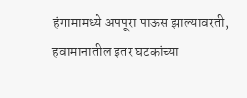हंगामामध्ये अपपूरा पाऊस झाल्यावरती, हवामानातील इतर घटकांच्या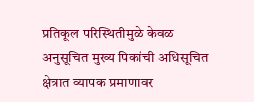प्रतिकूल परिस्थितीमुळे केवळ अनुसूचित मुख्य पिकांची अधिसूचित क्षेत्रात व्यापक प्रमाणावर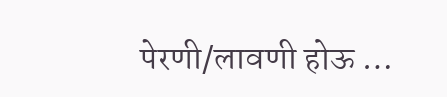पेरणी/लावणी होऊ …